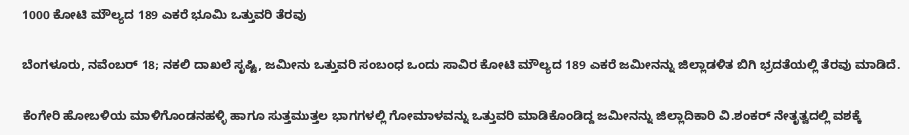1000 ಕೋಟಿ ಮೌಲ್ಯದ 189 ಎಕರೆ ಭೂಮಿ ಒತ್ತುವರಿ ತೆರವು

ಬೆಂಗಳೂರು, ನವೆಂಬರ್ 18; ನಕಲಿ ದಾಖಲೆ ಸೃಷ್ಟಿ, ಜಮೀನು ಒತ್ತುವರಿ ಸಂಬಂಧ ಒಂದು ಸಾವಿರ ಕೋಟಿ ಮೌಲ್ಯದ 189 ಎಕರೆ ಜಮೀನನ್ನು ಜಿಲ್ಲಾಡಳಿತ ಬಿಗಿ ಭ್ರದತೆಯಲ್ಲಿ ತೆರವು ಮಾಡಿದೆ.

ಕೆಂಗೇರಿ ಹೋಬಳಿಯ ಮಾಳಿಗೊಂಡನಹಳ್ಳಿ ಹಾಗೂ ಸುತ್ತಮುತ್ತಲ ಭಾಗಗಳಲ್ಲಿ ಗೋಮಾಳವನ್ನು ಒತ್ತುವರಿ ಮಾಡಿಕೊಂಡಿದ್ದ ಜಮೀನನ್ನು ಜಿಲ್ಲಾದಿಕಾರಿ ವಿ.ಶಂಕರ್ ನೇತೃತ್ವದಲ್ಲಿ ವಶಕ್ಕೆ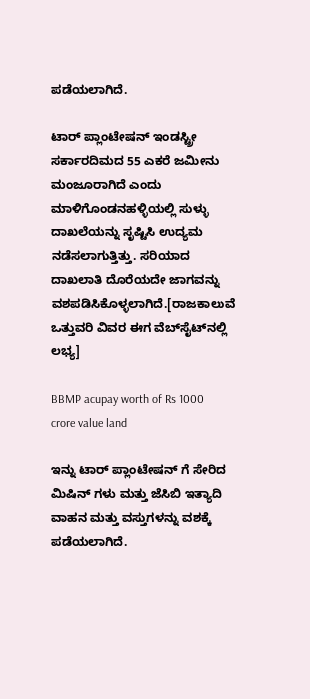ಪಡೆಯಲಾಗಿದೆ.

ಟಾರ್ ಪ್ಲಾಂಟೇಷನ್ ಇಂಡಸ್ಟ್ರೀ ಸರ್ಕಾರದಿಮದ 55 ಎಕರೆ ಜಮೀನು ಮಂಜೂರಾಗಿದೆ ಎಂದು ಮಾಳಿಗೊಂಡನಹಳ್ಳಿಯಲ್ಲಿ ಸುಳ್ಳು ದಾಖಲೆಯನ್ನು ಸೃಷ್ಟಿಸಿ ಉದ್ಯಮ ನಡೆಸಲಾಗುತ್ತಿತ್ತು. ಸರಿಯಾದ ದಾಖಲಾತಿ ದೊರೆಯದೇ ಜಾಗವನ್ನು ವಶಪಡಿಸಿಕೊಳ್ಳಲಾಗಿದೆ.[ರಾಜಕಾಲುವೆ ಒತ್ತುವರಿ ವಿವರ ಈಗ ವೆಬ್‌ಸೈಟ್‌ನಲ್ಲಿ ಲಭ್ಯ]

BBMP acupay worth of Rs 1000 crore value land

ಇನ್ನು ಟಾರ್ ಪ್ಲಾಂಟೇಷನ್ ಗೆ ಸೇರಿದ ಮಿಷಿನ್ ಗಳು ಮತ್ತು ಜೆಸಿಬಿ ಇತ್ಯಾದಿ ವಾಹನ ಮತ್ತು ವಸ್ತುಗಳನ್ನು ವಶಕ್ಕೆ ಪಡೆಯಲಾಗಿದೆ.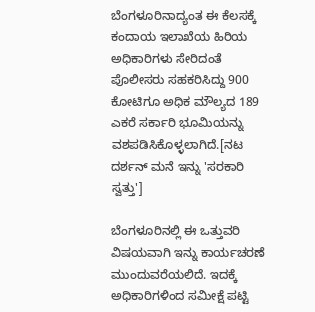ಬೆಂಗಳೂರಿನಾದ್ಯಂತ ಈ ಕೆಲಸಕ್ಕೆ ಕಂದಾಯ ಇಲಾಖೆಯ ಹಿರಿಯ ಅಧಿಕಾರಿಗಳು ಸೇರಿದಂತೆ ಪೊಲೀಸರು ಸಹಕರಿಸಿದ್ದು 900 ಕೋಟಿಗೂ ಅಧಿಕ ಮೌಲ್ಯದ 189 ಎಕರೆ ಸರ್ಕಾರಿ ಭೂಮಿಯನ್ನು ವಶಪಡಿಸಿಕೊಳ್ಳಲಾಗಿದೆ.[ನಟ ದರ್ಶನ್ ಮನೆ ಇನ್ನು 'ಸರಕಾರಿ ಸ್ವತ್ತು']

ಬೆಂಗಳೂರಿನಲ್ಲಿ ಈ ಒತ್ತುವರಿ ವಿಷಯವಾಗಿ ಇನ್ನು ಕಾರ್ಯಚರಣೆ ಮುಂದುವರೆಯಲಿದೆ. ಇದಕ್ಕೆ ಅಧಿಕಾರಿಗಳಿಂದ ಸಮೀಕ್ಷೆ ಪಟ್ಟಿ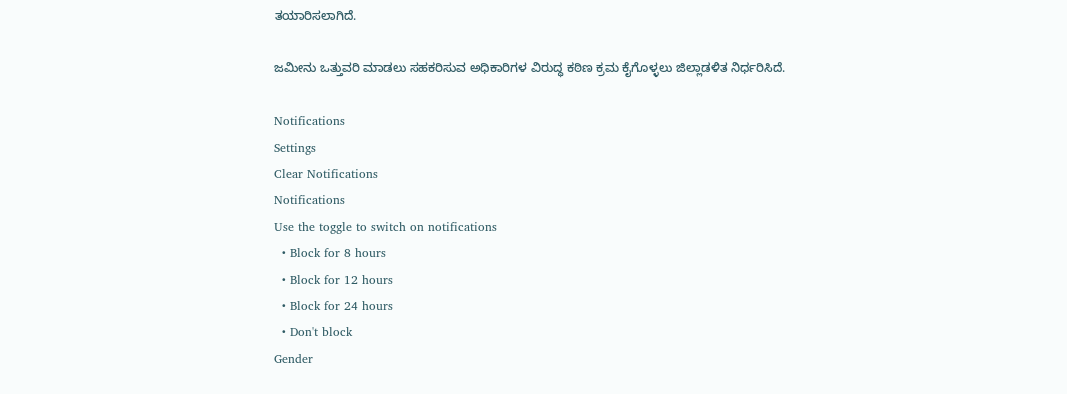ತಯಾರಿಸಲಾಗಿದೆ.

ಜಮೀನು ಒತ್ತುವರಿ ಮಾಡಲು ಸಹಕರಿಸುವ ಅಧಿಕಾರಿಗಳ ವಿರುದ್ಧ ಕಠಿಣ ಕ್ರಮ ಕೈಗೊಳ್ಳಲು ಜಿಲ್ಲಾಡಳಿತ ನಿರ್ಧರಿಸಿದೆ.

Notifications
Settings
Clear Notifications
Notifications
Use the toggle to switch on notifications
  • Block for 8 hours
  • Block for 12 hours
  • Block for 24 hours
  • Don't block
Gender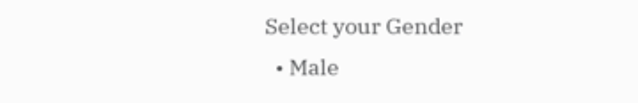Select your Gender
  • Male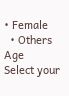• Female
  • Others
Age
Select your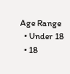Age Range
  • Under 18
  • 18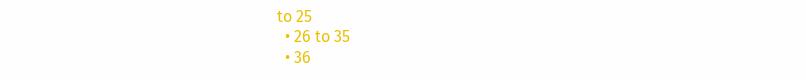to 25
  • 26 to 35
  • 36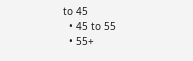to 45
  • 45 to 55
  • 55+